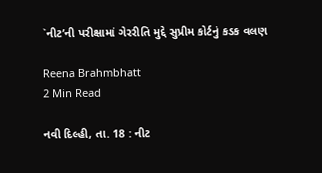`નીટ’ની પરીક્ષામાં ગેરરીતિ મુદ્દે સુપ્રીમ કોર્ટનું કડક વલણ

Reena Brahmbhatt
2 Min Read

નવી દિલ્હી, તા. 18 : નીટ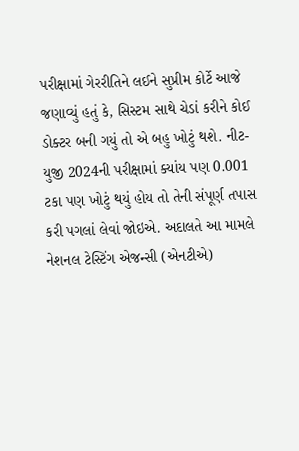પરીક્ષામાં ગેરરીતિને લઈને સુપ્રીમ કોર્ટે આજે જણાવ્યું હતું કે, સિસ્ટમ સાથે ચેડાં કરીને કોઈ ડોક્ટર બની ગયું તો એ બહુ ખોટું થશે. નીટ-યુજી 2024ની પરીક્ષામાં ક્યાંય પણ 0.001 ટકા પણ ખોટું થયું હોય તો તેની સંપૂર્ણ તપાસ કરી પગલાં લેવાં જોઇએ. અદાલતે આ મામલે નેશનલ ટેસ્ટિંગ એજન્સી (એનટીએ)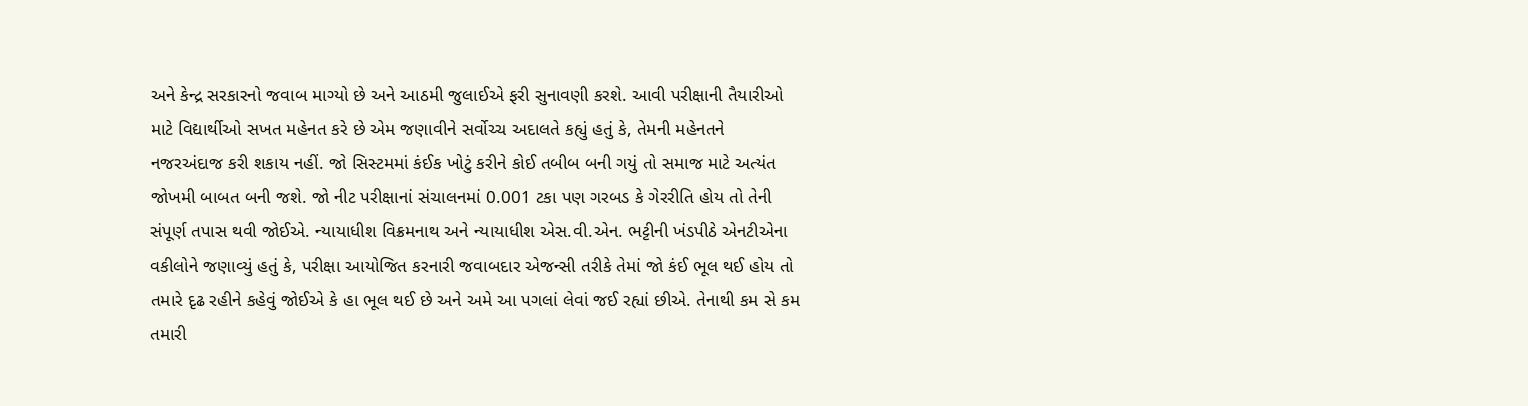અને કેન્દ્ર સરકારનો જવાબ માગ્યો છે અને આઠમી જુલાઈએ ફરી સુનાવણી કરશે. આવી પરીક્ષાની તૈયારીઓ માટે વિદ્યાર્થીઓ સખત મહેનત કરે છે એમ જણાવીને સર્વોચ્ચ અદાલતે કહ્યું હતું કે, તેમની મહેનતને નજરઅંદાજ કરી શકાય નહીં. જો સિસ્ટમમાં કંઈક ખોટું કરીને કોઈ તબીબ બની ગયું તો સમાજ માટે અત્યંત જોખમી બાબત બની જશે. જો નીટ પરીક્ષાનાં સંચાલનમાં 0.001 ટકા પણ ગરબડ કે ગેરરીતિ હોય તો તેની સંપૂર્ણ તપાસ થવી જોઈએ. ન્યાયાધીશ વિક્રમનાથ અને ન્યાયાધીશ એસ.વી.એન. ભટ્ટીની ખંડપીઠે એનટીએના વકીલોને જણાવ્યું હતું કે, પરીક્ષા આયોજિત કરનારી જવાબદાર એજન્સી તરીકે તેમાં જો કંઈ ભૂલ થઈ હોય તો તમારે દૃઢ રહીને કહેવું જોઈએ કે હા ભૂલ થઈ છે અને અમે આ પગલાં લેવાં જઈ રહ્યાં છીએ. તેનાથી કમ સે કમ તમારી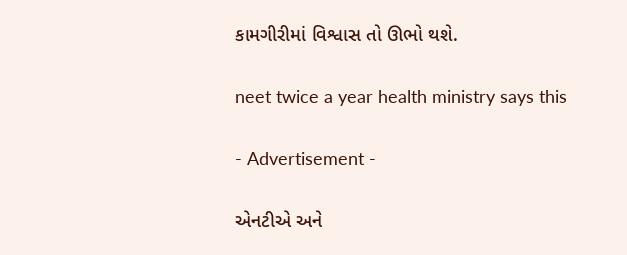કામગીરીમાં વિશ્વાસ તો ઊભો થશે.

neet twice a year health ministry says this

- Advertisement -

એનટીએ અને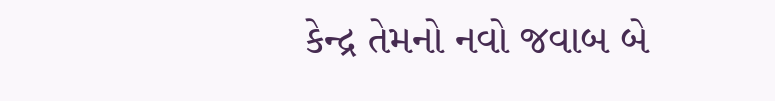કેન્દ્ર તેમનો નવો જવાબ બે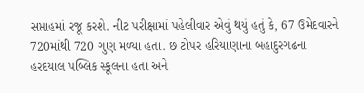સપ્તાહમાં રજૂ કરશે. નીટ પરીક્ષામાં પહેલીવાર એવું થયું હતું કે, 67 ઉમેદવારને 720માંથી 720 ગુણ મળ્યા હતા. છ ટોપર હરિયાણાના બહાદુરગઢના હરદયાલ પબ્લિક સ્કૂલના હતા અને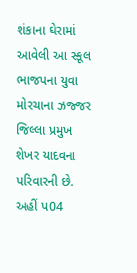શંકાના ઘેરામાં આવેલી આ સ્કૂલ ભાજપના યુવા મોરચાના ઝજ્જર જિલ્લા પ્રમુખ શેખર યાદવના પરિવારની છે. અહીં પ04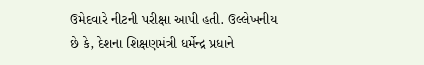ઉમેદવારે નીટની પરીક્ષા આપી હતી. ઉલ્લેખનીય છે કે, દેશના શિક્ષણમંત્રી ધર્મેન્દ્ર પ્રધાને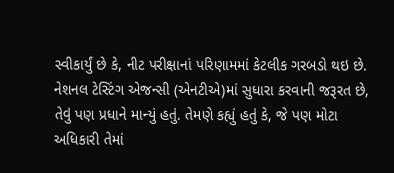સ્વીકાર્યું છે કે, નીટ પરીક્ષાનાં પરિણામમાં કેટલીક ગરબડો થઇ છે. નેશનલ ટેસ્ટિંગ એજન્સી (એનટીએ)માં સુધારા કરવાની જરૂરત છે, તેવું પણ પ્રધાને માન્યું હતું. તેમણે કહ્યું હતું કે, જે પણ મોટા અધિકારી તેમાં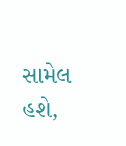સામેલ હશે,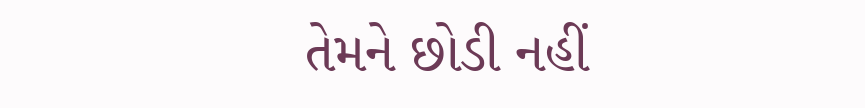તેમને છોડી નહીં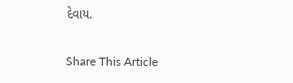દેવાય.

Share This Article